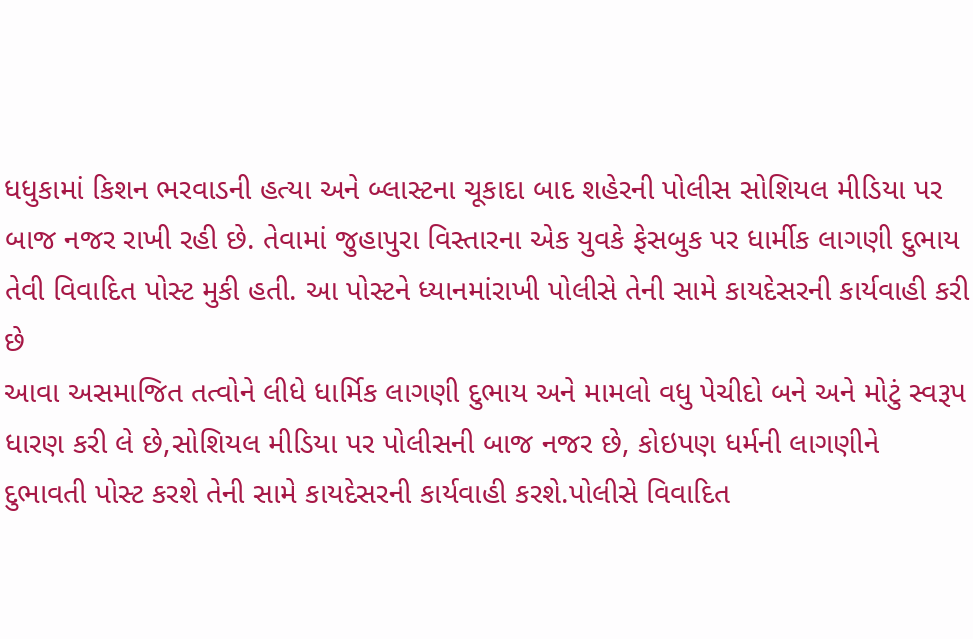ધધુકામાં કિશન ભરવાડની હત્યા અને બ્લાસ્ટના ચૂકાદા બાદ શહેરની પોલીસ સોશિયલ મીડિયા પર બાજ નજર રાખી રહી છે. તેવામાં જુહાપુરા વિસ્તારના એક યુવકે ફેસબુક પર ધાર્મીક લાગણી દુભાય તેવી વિવાદિત પોસ્ટ મુકી હતી. આ પોસ્ટને ધ્યાનમાંરાખી પોલીસે તેની સામે કાયદેસરની કાર્યવાહી કરી છે
આવા અસમાજિત તત્વોને લીધે ધાર્મિક લાગણી દુભાય અને મામલો વધુ પેચીદો બને અને મોટું સ્વરૂપ ધારણ કરી લે છે,સોશિયલ મીડિયા પર પોલીસની બાજ નજર છે, કોઇપણ ધર્મની લાગણીને દુભાવતી પોસ્ટ કરશે તેની સામે કાયદેસરની કાર્યવાહી કરશે.પોલીસે વિવાદિત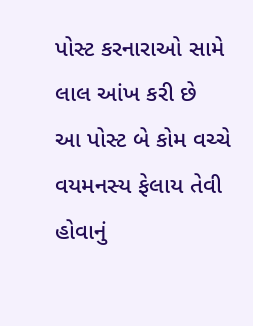પોસ્ટ કરનારાઓ સામે લાલ આંખ કરી છે
આ પોસ્ટ બે કોમ વચ્ચે વયમનસ્ય ફેલાય તેવી હોવાનું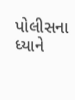પોલીસના ધ્યાને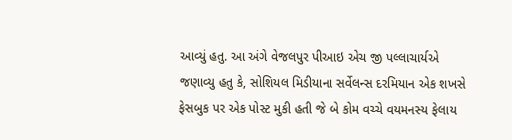આવ્યું હતુ. આ અંગે વેજલપુર પીઆઇ એચ જી પલ્લાચાર્યએ જણાવ્યુ હતુ કે, સોશિયલ મિડીયાના સર્વેલન્સ દરમિયાન એક શખસે ફેસબુક પર એક પોસ્ટ મુકી હતી જે બે કોમ વચ્ચે વયમનસ્ય ફેલાય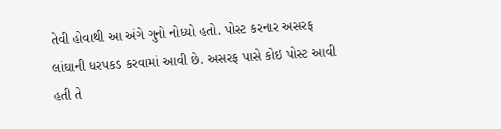તેવી હોવાથી આ અંગે ગુનો નોધ્યો હતો. પોસ્ટ કરનાર અસરફ લાંઘાની ધરપકડ કરવામાં આવી છે. અસરફ પાસે કોઇ પોસ્ટ આવી હતી તે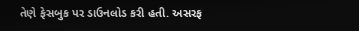તેણે ફેસબુક પર ડાઉનલોડ કરી હતી. અસરફ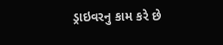ડ્રાઇવરનુ કામ કરે છે